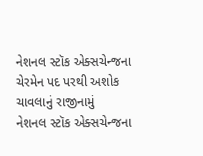નેશનલ સ્ટૉક એક્સચેન્જના ચેરમેન પદ પરથી અશોક ચાવલાનું રાજીનામું
નેશનલ સ્ટૉક એક્સચેન્જના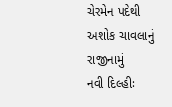ચેરમેન પદેથી અશોક ચાવલાનું રાજીનામું
નવી દિલ્હીઃ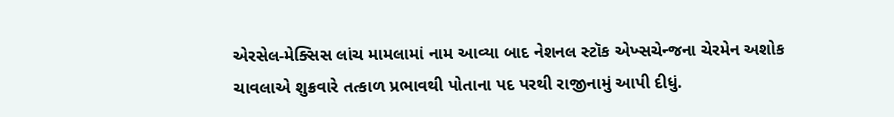એરસેલ-મેક્સિસ લાંચ મામલામાં નામ આવ્યા બાદ નેશનલ સ્ટૉક એખ્સચેન્જના ચેરમેન અશોક ચાવલાએ શુક્રવારે તત્કાળ પ્રભાવથી પોતાના પદ પરથી રાજીનામું આપી દીધું.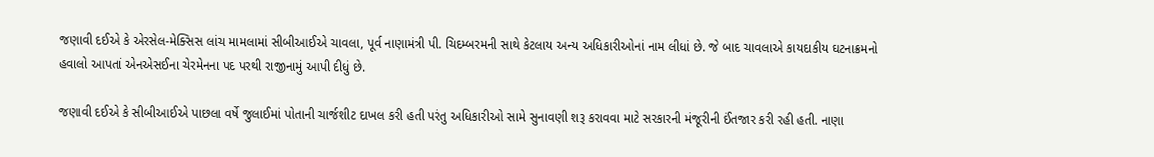જણાવી દઈએ કે એરસેલ-મેક્સિસ લાંચ મામલામાં સીબીઆઈએ ચાવલા, પૂર્વ નાણામંત્રી પી. ચિદમ્બરમની સાથે કેટલાય અન્ય અધિકારીઓનાં નામ લીધાં છે. જે બાદ ચાવલાએ કાયદાકીય ઘટનાક્રમનો હવાલો આપતાં એનએસઈના ચેરમેનના પદ પરથી રાજીનામું આપી દીધું છે.

જણાવી દઈએ કે સીબીઆઈએ પાછલા વર્ષે જુલાઈમાં પોતાની ચાર્જશીટ દાખલ કરી હતી પરંતુ અધિકારીઓ સામે સુનાવણી શરૂ કરાવવા માટે સરકારની મંજૂરીની ઈંતજાર કરી રહી હતી. નાણા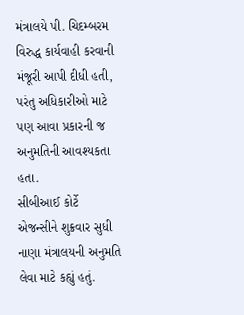મંત્રાલયે પી. ચિદમ્બરમ વિરુદ્ધ કાર્યવાહી કરવાની મંજૂરી આપી દીધી હતી, પરંતુ અધિકારીઓ માટે પણ આવા પ્રકારની જ અનુમતિની આવશ્યકતા હતા.
સીબીઆઈ કોર્ટે એજન્સીને શુક્રવાર સુધી નાણા મંત્રાલયની અનુમતિ લેવા માટે કહ્યું હતું.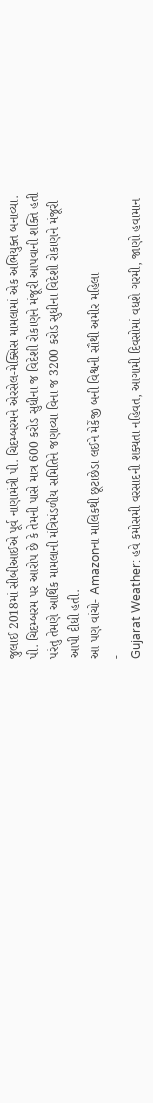જુલાઈ 2018માં સીબીઆઈએ પૂર્વ નાણામંત્રી પી. ચિદમ્બરમને એરસેલ-મેક્સિસ મામલામાં એક અભિયુક્ત બનાવ્યા. પી. ચિદમ્બરમ પર આરોપ છે કે તેમની પાસે માત્ર 600 કરોડ સુધીના જ વિદેશી રોકાણને મંજૂરી આપવાની શક્તિ હતી પરંતુ તેમણે આર્થિક મામલાની મંત્રિમંડળીય સમિતિને જણાવ્યા વિના જ 3200 કરોડ સુધીના વિદેશી રોકાણને મંજૂરી આપી દીધી હતી.
આ પણ વાંચો- Amazonના માલિકથી છૂટાછેડા લઈને મેકેંજી બની વિશ્વની સૌથી અમીર મહિલા
-
Gujarat Weather: હવે કમોસમી વરસાદની શક્યતા નહિવત, આગામી દિવસોમાં વધશે ગરમી, જાણો હવામાન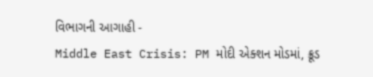વિભાગની આગાહી -
Middle East Crisis: PM મોદી એક્શન મોડમાં, ક્રૂડ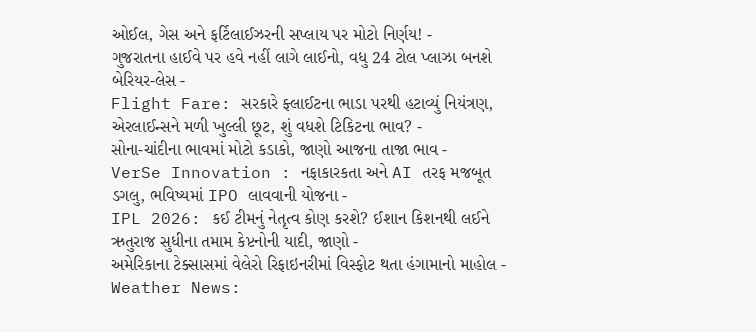ઓઈલ, ગેસ અને ફર્ટિલાઈઝરની સપ્લાય પર મોટો નિર્ણય! -
ગુજરાતના હાઈવે પર હવે નહીં લાગે લાઈનો, વધુ 24 ટોલ પ્લાઝા બનશે બેરિયર-લેસ -
Flight Fare: સરકારે ફ્લાઈટના ભાડા પરથી હટાવ્યું નિયંત્રણ, એરલાઈન્સને મળી ખુલ્લી છૂટ, શું વધશે ટિકિટના ભાવ? -
સોના-ચાંદીના ભાવમાં મોટો કડાકો, જાણો આજના તાજા ભાવ -
VerSe Innovation : નફાકારકતા અને AI તરફ મજબૂત ડગલુ, ભવિષ્યમાં IPO લાવવાની યોજના -
IPL 2026: કઈ ટીમનું નેતૃત્વ કોણ કરશે? ઈશાન કિશનથી લઈને ઋતુરાજ સુધીના તમામ કેપ્ટનોની યાદી, જાણો -
અમેરિકાના ટેક્સાસમાં વેલેરો રિફાઇનરીમાં વિસ્ફોટ થતા હંગામાનો માહોલ -
Weather News: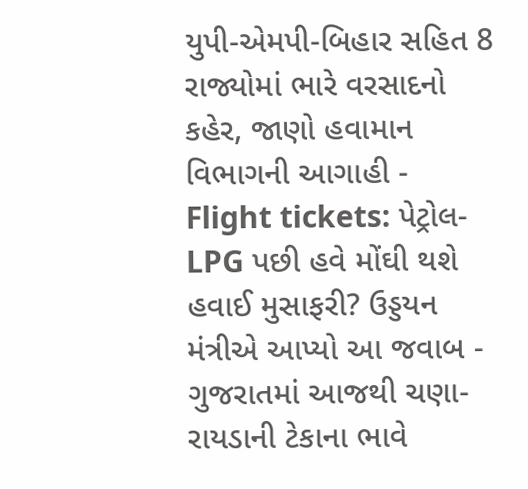યુપી-એમપી-બિહાર સહિત 8 રાજ્યોમાં ભારે વરસાદનો કહેર, જાણો હવામાન વિભાગની આગાહી -
Flight tickets: પેટ્રોલ-LPG પછી હવે મોંઘી થશે હવાઈ મુસાફરી? ઉડ્ડયન મંત્રીએ આપ્યો આ જવાબ -
ગુજરાતમાં આજથી ચણા-રાયડાની ટેકાના ભાવે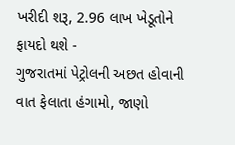ખરીદી શરૂ, 2.96 લાખ ખેડૂતોને ફાયદો થશે -
ગુજરાતમાં પેટ્રોલની અછત હોવાની વાત ફેલાતા હંગામો, જાણો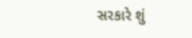સરકારે શું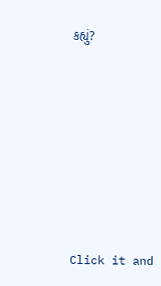કહ્યું?










Click it and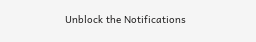Unblock the Notifications